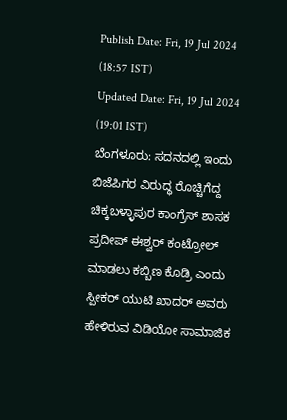Publish Date: Fri, 19 Jul 2024 (18:57 IST)
Updated Date: Fri, 19 Jul 2024 (19:01 IST)
ಬೆಂಗಳೂರು: ಸದನದಲ್ಲಿ ಇಂದು ಬಿಜೆಪಿಗರ ವಿರುದ್ಧ ರೊಚ್ಚಿಗೆದ್ದ ಚಿಕ್ಕಬಳ್ಳಾಪುರ ಕಾಂಗ್ರೆಸ್ ಶಾಸಕ ಪ್ರದೀಪ್ ಈಶ್ವರ್ ಕಂಟ್ರೋಲ್ ಮಾಡಲು ಕಬ್ಬಿಣ ಕೊಡ್ರಿ ಎಂದು ಸ್ಪೀಕರ್ ಯುಟಿ ಖಾದರ್ ಅವರು ಹೇಳಿರುವ ವಿಡಿಯೋ ಸಾಮಾಜಿಕ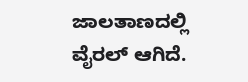ಜಾಲತಾಣದಲ್ಲಿ ವೈರಲ್ ಆಗಿದೆ.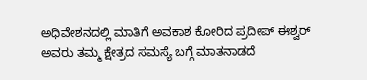ಅಧಿವೇಶನದಲ್ಲಿ ಮಾತಿಗೆ ಅವಕಾಶ ಕೋರಿದ ಪ್ರದೀಪ್ ಈಶ್ವರ್ ಅವರು ತಮ್ಮ ಕ್ಷೇತ್ರದ ಸಮಸ್ಯೆ ಬಗ್ಗೆ ಮಾತನಾಡದೆ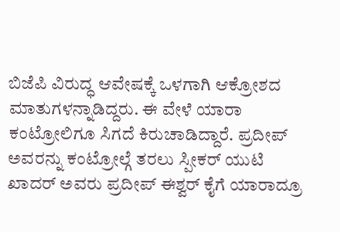ಬಿಜೆಪಿ ವಿರುದ್ಧ ಆವೇಷಕ್ಕೆ ಒಳಗಾಗಿ ಆಕ್ರೋಶದ ಮಾತುಗಳನ್ನಾಡಿದ್ದರು. ಈ ವೇಳೆ ಯಾರಾ ಕಂಟ್ರೋಲಿಗೂ ಸಿಗದೆ ಕಿರುಚಾಡಿದ್ದಾರೆ. ಪ್ರದೀಪ್ ಅವರನ್ನು ಕಂಟ್ರೋಲ್ಗೆ ತರಲು ಸ್ಪೀಕರ್ ಯುಟಿ ಖಾದರ್ ಅವರು ಪ್ರದೀಪ್ ಈಶ್ವರ್ ಕೈಗೆ ಯಾರಾದ್ರೂ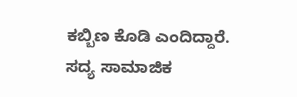ಕಬ್ಬಿಣ ಕೊಡಿ ಎಂದಿದ್ದಾರೆ.
ಸದ್ಯ ಸಾಮಾಜಿಕ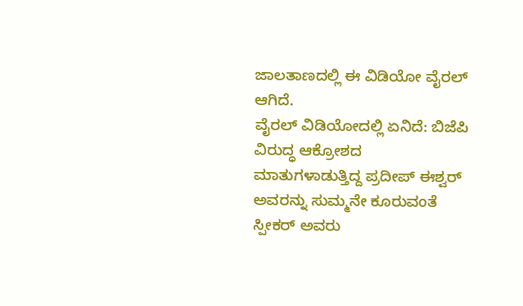ಜಾಲತಾಣದಲ್ಲಿ ಈ ವಿಡಿಯೋ ವೈರಲ್ ಆಗಿದೆ.
ವೈರಲ್ ವಿಡಿಯೋದಲ್ಲಿ ಏನಿದೆ: ಬಿಜೆಪಿ ವಿರುದ್ಧ ಆಕ್ರೋಶದ ಮಾತುಗಳಾಡುತ್ತಿದ್ದ ಪ್ರದೀಪ್ ಈಶ್ವರ್ ಅವರನ್ನು ಸುಮ್ಮನೇ ಕೂರುವಂತೆ ಸ್ಪೀಕರ್ ಅವರು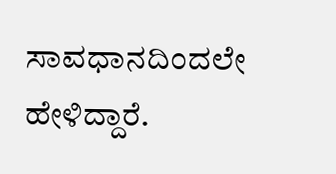ಸಾವಧಾನದಿಂದಲೇ ಹೇಳಿದ್ದಾರೆ.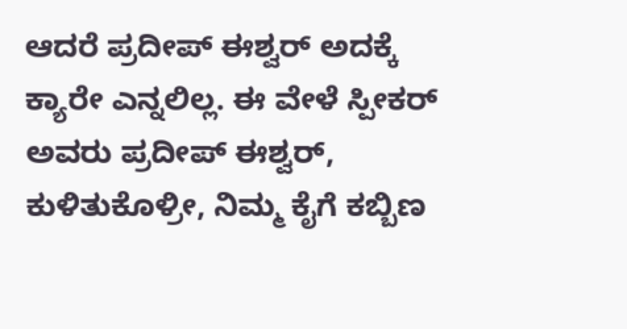ಆದರೆ ಪ್ರದೀಪ್ ಈಶ್ವರ್ ಅದಕ್ಕೆ ಕ್ಯಾರೇ ಎನ್ನಲಿಲ್ಲ. ಈ ವೇಳೆ ಸ್ಪೀಕರ್ ಅವರು ಪ್ರದೀಪ್ ಈಶ್ವರ್, ಕುಳಿತುಕೊಳ್ರೀ, ನಿಮ್ಮ ಕೈಗೆ ಕಬ್ಬಿಣ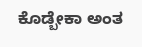ಕೊಡ್ಬೇಕಾ ಅಂತ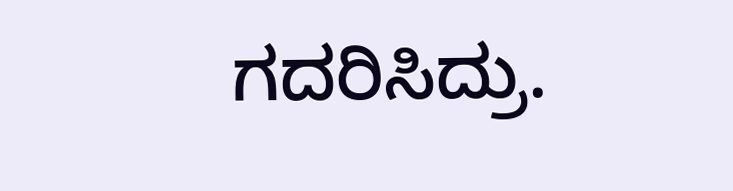ಗದರಿಸಿದ್ರು.